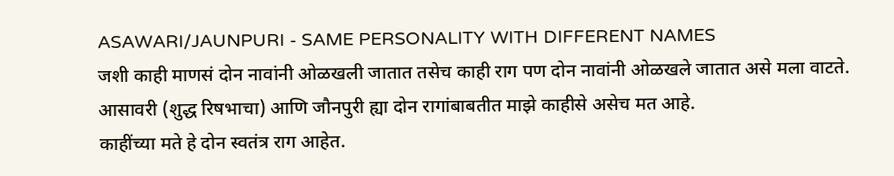ASAWARI/JAUNPURI - SAME PERSONALITY WITH DIFFERENT NAMES
जशी काही माणसं दोन नावांनी ओळखली जातात तसेच काही राग पण दोन नावांनी ओळखले जातात असे मला वाटते. आसावरी (शुद्ध रिषभाचा) आणि जौनपुरी ह्या दोन रागांबाबतीत माझे काहीसे असेच मत आहे.
काहींच्या मते हे दोन स्वतंत्र राग आहेत.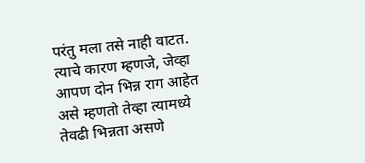परंतु मला तसे नाही वाटत. त्याचे कारण म्हणजे, जेव्हा आपण दोन भिन्न राग आहेत असे म्हणतो तेव्हा त्यामध्ये तेवढी भिन्नता असणे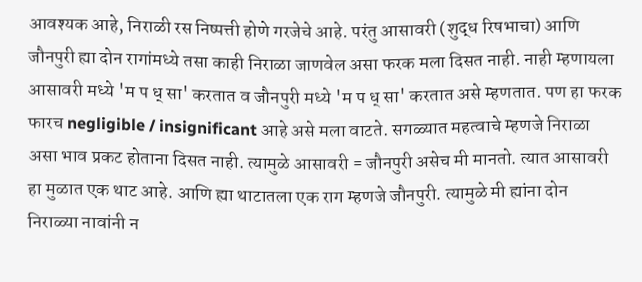आवश्यक आहे, निराळी रस निष्पत्ती होणे गरजेचे आहे. परंतु आसावरी (शुद्ध रिषभाचा) आणि जौनपुरी ह्या दोन रागांमध्ये तसा काही निराळा जाणवेल असा फरक मला दिसत नाही. नाही म्हणायला आसावरी मध्ये 'म प ध् सा' करतात व जौनपुरी मध्ये 'म प ध् सा' करतात असे म्हणतात. पण हा फरक फारच negligible / insignificant आहे असे मला वाटते. सगळ्यात महत्वाचे म्हणजे निराळा असा भाव प्रकट होताना दिसत नाही. त्यामुळे आसावरी = जौनपुरी असेच मी मानतो. त्यात आसावरी हा मुळात एक थाट आहे. आणि ह्या थाटातला एक राग म्हणजे जौनपुरी. त्यामुळे मी ह्यांना दोन निराळ्या नावांनी न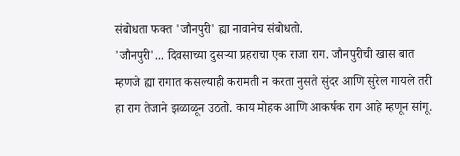संबोधता फक्त 'जौनपुरी' ह्या नावानेच संबोधतो.
'जौनपुरी'... दिवसाच्या दुसऱ्या प्रहराचा एक राजा राग. जौनपुरीची खास बात म्हणजे ह्या रागात कसल्याही करामती न करता नुसते सुंदर आणि सुरेल गायले तरी हा राग तेजाने झळाळून उठतो. काय मोहक आणि आकर्षक राग आहे म्हणून सांगू.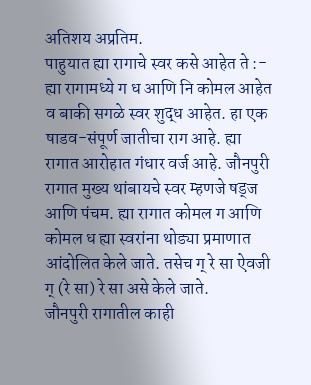अतिशय अप्रतिम.
पाहुयात ह्या रागाचे स्वर कसे आहेत ते :-
ह्या रागामध्ये ग ध आणि नि कोमल आहेत व बाकी सगळे स्वर शुद्ध आहेत. हा एक षाडव-संपूर्ण जातीचा राग आहे. ह्या रागात आरोहात गंधार वर्ज आहे. जौनपुरी रागात मुख्य थांबायचे स्वर म्हणजे षड्ज आणि पंचम. ह्या रागात कोमल ग आणि कोमल ध ह्या स्वरांना थोड्या प्रमाणात आंदोलित केले जाते. तसेच ग् रे सा ऐवजी ग् (रे सा) रे सा असे केले जाते.
जौनपुरी रागातील काही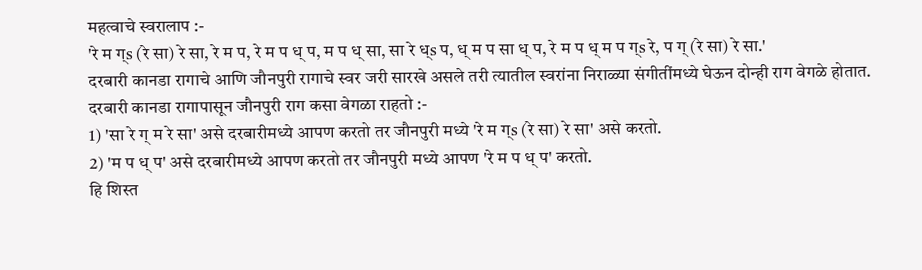महत्वाचे स्वरालाप :-
'रे म ग्s (रे सा) रे सा, रे म प, रे म प ध् प, म प ध् सा, सा रे ध्s प, ध् म प सा ध् प, रे म प ध् म प ग्s रे, प ग् (रे सा) रे सा.'
दरबारी कानडा रागाचे आणि जौनपुरी रागाचे स्वर जरी सारखे असले तरी त्यातील स्वरांना निराळ्या संगीतींमध्ये घेऊन दोन्ही राग वेगळे होतात. दरबारी कानडा रागापासून जौनपुरी राग कसा वेगळा राहतो :-
1) 'सा रे ग् म रे सा' असे दरबारीमध्ये आपण करतो तर जौनपुरी मध्ये 'रे म ग्s (रे सा) रे सा' असे करतो.
2) 'म प ध् प' असे दरबारीमध्ये आपण करतो तर जौनपुरी मध्ये आपण 'रे म प ध् प' करतो.
हि शिस्त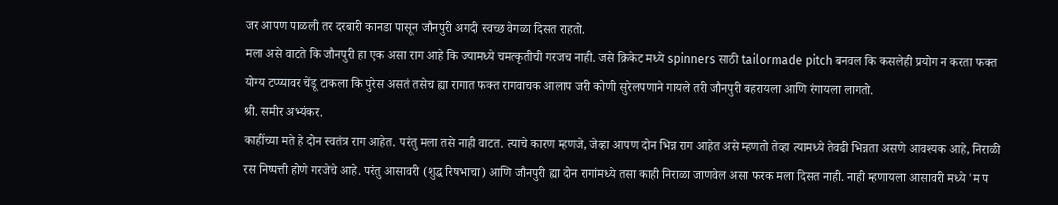जर आपण पाळली तर दरबारी कानडा पासून जौनपुरी अगदी स्वच्छ वेगळा दिसत राहतो.
मला असे वाटते कि जौनपुरी हा एक असा राग आहे कि ज्यामध्ये चमत्कृतीची गरजच नाही. जसे क्रिकेट मध्ये spinners साठी tailormade pitch बनवल कि कसलेही प्रयोग न करता फक्त योग्य टप्प्यावर चेंडू टाकला कि पुरेस असतं तसेच ह्या रागात फक्त रागवाचक आलाप जरी कोणी सुरेलपणाने गायले तरी जौनपुरी बहरायला आणि रंगायला लागतो.
श्री. समीर अभ्यंकर.
काहींच्या मते हे दोन स्वतंत्र राग आहेत. परंतु मला तसे नाही वाटत. त्याचे कारण म्हणजे, जेव्हा आपण दोन भिन्न राग आहेत असे म्हणतो तेव्हा त्यामध्ये तेवढी भिन्नता असणे आवश्यक आहे, निराळी रस निष्पत्ती होणे गरजेचे आहे. परंतु आसावरी (शुद्ध रिषभाचा) आणि जौनपुरी ह्या दोन रागांमध्ये तसा काही निराळा जाणवेल असा फरक मला दिसत नाही. नाही म्हणायला आसावरी मध्ये 'म प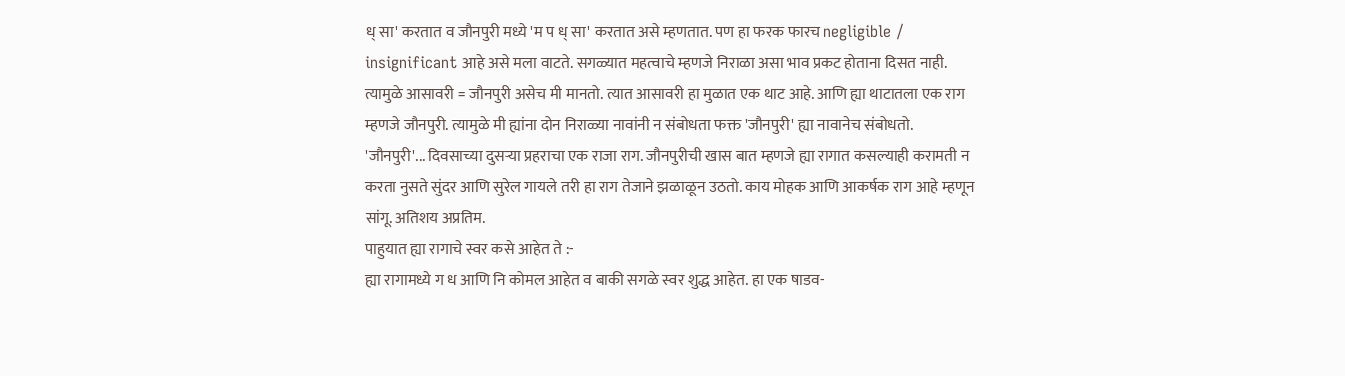ध् सा' करतात व जौनपुरी मध्ये 'म प ध् सा' करतात असे म्हणतात. पण हा फरक फारच negligible / insignificant आहे असे मला वाटते. सगळ्यात महत्वाचे म्हणजे निराळा असा भाव प्रकट होताना दिसत नाही. त्यामुळे आसावरी = जौनपुरी असेच मी मानतो. त्यात आसावरी हा मुळात एक थाट आहे. आणि ह्या थाटातला एक राग म्हणजे जौनपुरी. त्यामुळे मी ह्यांना दोन निराळ्या नावांनी न संबोधता फक्त 'जौनपुरी' ह्या नावानेच संबोधतो.
'जौनपुरी'... दिवसाच्या दुसऱ्या प्रहराचा एक राजा राग. जौनपुरीची खास बात म्हणजे ह्या रागात कसल्याही करामती न करता नुसते सुंदर आणि सुरेल गायले तरी हा राग तेजाने झळाळून उठतो. काय मोहक आणि आकर्षक राग आहे म्हणून सांगू. अतिशय अप्रतिम.
पाहुयात ह्या रागाचे स्वर कसे आहेत ते :-
ह्या रागामध्ये ग ध आणि नि कोमल आहेत व बाकी सगळे स्वर शुद्ध आहेत. हा एक षाडव-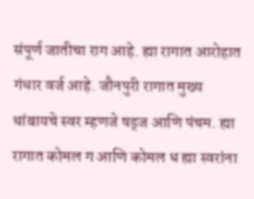संपूर्ण जातीचा राग आहे. ह्या रागात आरोहात गंधार वर्ज आहे. जौनपुरी रागात मुख्य थांबायचे स्वर म्हणजे षड्ज आणि पंचम. ह्या रागात कोमल ग आणि कोमल ध ह्या स्वरांना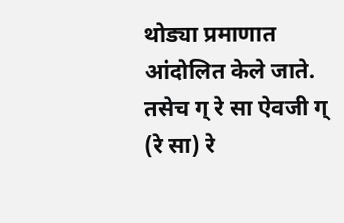थोड्या प्रमाणात आंदोलित केले जाते. तसेच ग् रे सा ऐवजी ग् (रे सा) रे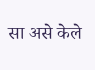सा असे केले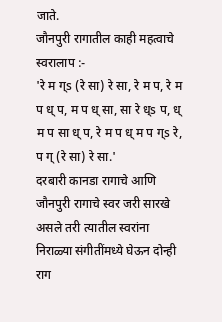जाते.
जौनपुरी रागातील काही महत्वाचे स्वरालाप :-
'रे म ग्s (रे सा) रे सा, रे म प, रे म प ध् प, म प ध् सा, सा रे ध्s प, ध् म प सा ध् प, रे म प ध् म प ग्s रे, प ग् (रे सा) रे सा.'
दरबारी कानडा रागाचे आणि जौनपुरी रागाचे स्वर जरी सारखे असले तरी त्यातील स्वरांना निराळ्या संगीतींमध्ये घेऊन दोन्ही राग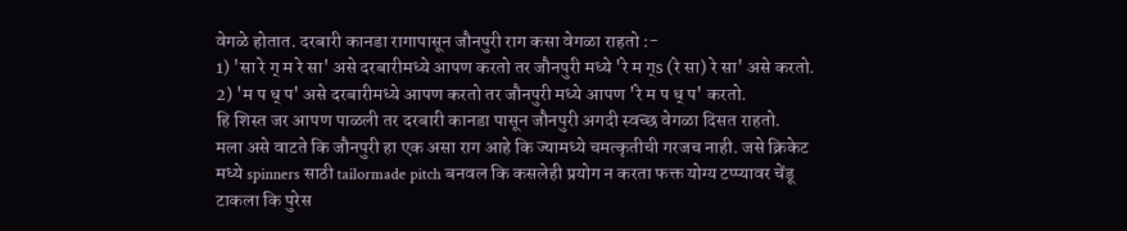वेगळे होतात. दरबारी कानडा रागापासून जौनपुरी राग कसा वेगळा राहतो :-
1) 'सा रे ग् म रे सा' असे दरबारीमध्ये आपण करतो तर जौनपुरी मध्ये 'रे म ग्s (रे सा) रे सा' असे करतो.
2) 'म प ध् प' असे दरबारीमध्ये आपण करतो तर जौनपुरी मध्ये आपण 'रे म प ध् प' करतो.
हि शिस्त जर आपण पाळली तर दरबारी कानडा पासून जौनपुरी अगदी स्वच्छ वेगळा दिसत राहतो.
मला असे वाटते कि जौनपुरी हा एक असा राग आहे कि ज्यामध्ये चमत्कृतीची गरजच नाही. जसे क्रिकेट मध्ये spinners साठी tailormade pitch बनवल कि कसलेही प्रयोग न करता फक्त योग्य टप्प्यावर चेंडू टाकला कि पुरेस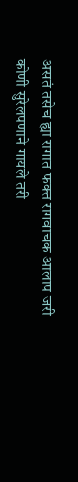असतं तसेच ह्या रागात फक्त रागवाचक आलाप जरी कोणी सुरेलपणाने गायले तरी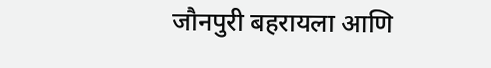जौनपुरी बहरायला आणि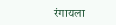रंगायला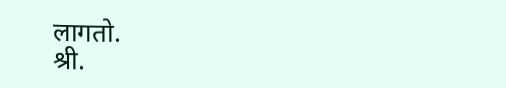लागतो.
श्री.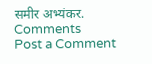समीर अभ्यंकर.
Comments
Post a Comment